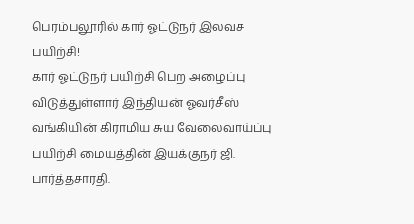பெரம்பலூரில் கார் ஓட்டுநர் இலவச பயிற்சி!
கார் ஓட்டுநர் பயிற்சி பெற அழைப்பு விடுத்துள்ளார் இந்தியன் ஓவர்சீஸ் வங்கியின் கிராமிய சுய வேலைவாய்ப்பு பயிற்சி மையத்தின் இயக்குநர் ஜி. பார்த்தசாரதி.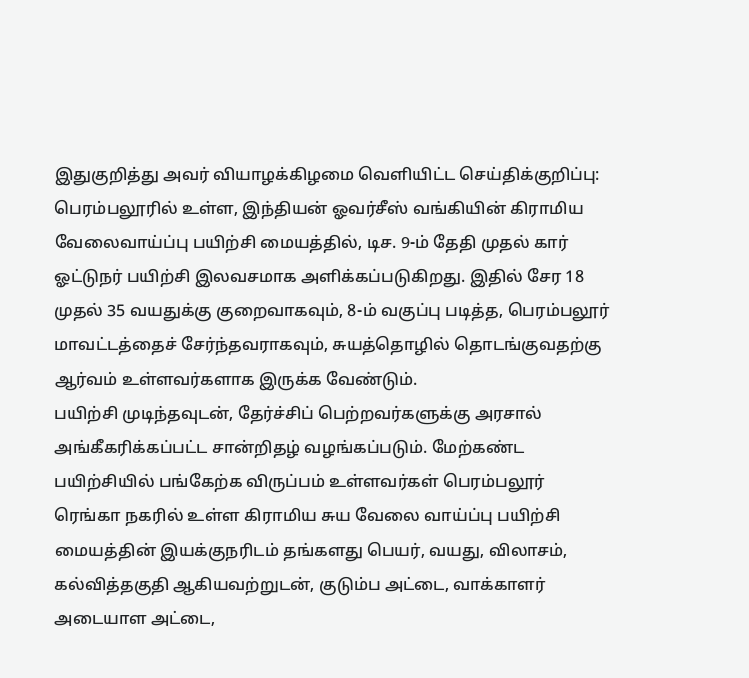இதுகுறித்து அவர் வியாழக்கிழமை வெளியிட்ட செய்திக்குறிப்பு: பெரம்பலூரில் உள்ள, இந்தியன் ஓவர்சீஸ் வங்கியின் கிராமிய வேலைவாய்ப்பு பயிற்சி மையத்தில், டிச. 9-ம் தேதி முதல் கார் ஓட்டுநர் பயிற்சி இலவசமாக அளிக்கப்படுகிறது. இதில் சேர 18 முதல் 35 வயதுக்கு குறைவாகவும், 8-ம் வகுப்பு படித்த, பெரம்பலூர் மாவட்டத்தைச் சேர்ந்தவராகவும், சுயத்தொழில் தொடங்குவதற்கு ஆர்வம் உள்ளவர்களாக இருக்க வேண்டும்.
பயிற்சி முடிந்தவுடன், தேர்ச்சிப் பெற்றவர்களுக்கு அரசால் அங்கீகரிக்கப்பட்ட சான்றிதழ் வழங்கப்படும். மேற்கண்ட பயிற்சியில் பங்கேற்க விருப்பம் உள்ளவர்கள் பெரம்பலூர் ரெங்கா நகரில் உள்ள கிராமிய சுய வேலை வாய்ப்பு பயிற்சி மையத்தின் இயக்குநரிடம் தங்களது பெயர், வயது, விலாசம், கல்வித்தகுதி ஆகியவற்றுடன், குடும்ப அட்டை, வாக்காளர் அடையாள அட்டை,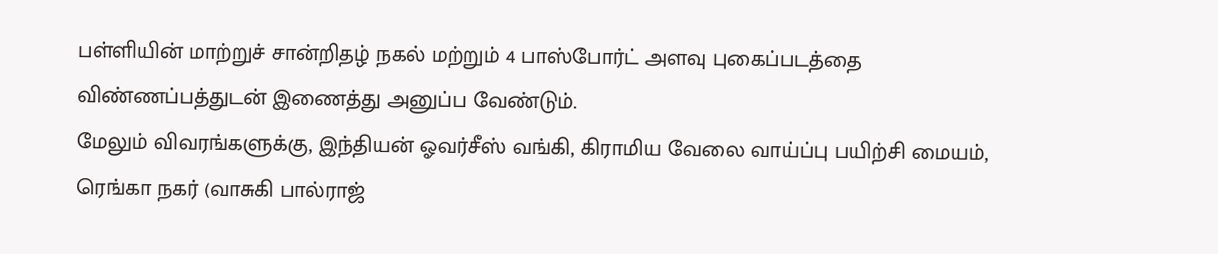பள்ளியின் மாற்றுச் சான்றிதழ் நகல் மற்றும் 4 பாஸ்போர்ட் அளவு புகைப்படத்தை விண்ணப்பத்துடன் இணைத்து அனுப்ப வேண்டும்.
மேலும் விவரங்களுக்கு, இந்தியன் ஓவர்சீஸ் வங்கி, கிராமிய வேலை வாய்ப்பு பயிற்சி மையம், ரெங்கா நகர் (வாசுகி பால்ராஜ்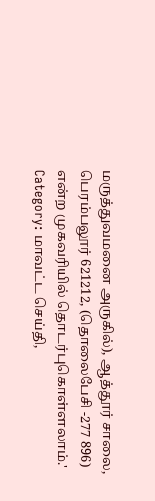மருத்துவமனை அருகில்), ஆத்தூர் சாலை, பெரம்பலூர் 621212, (தொலைபேசி -277 896) என்ற முகவரியில் தொடர்புகொள்ளலாம்.'
Category: மாவட்ட செய்தி,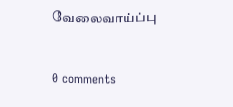வேலைவாய்ப்பு


0 comments